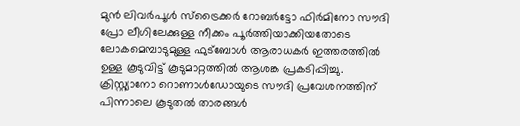മുൻ ലിവർപൂൾ സ്ട്രൈക്കർ റോബർട്ടോ ഫിർമിനോ സൗദി പ്രോ ലീഗിലേക്കുള്ള നീക്കം പൂർത്തിയാക്കിയതോടെ ലോകമെമ്പാടുമുള്ള ഫുട്ബോൾ ആരാധകർ ഇത്തരത്തിൽ ഉള്ള കൂടുവിട്ട് കൂടുമാറ്റത്തിൽ ആശങ്ക പ്രകടിപ്പിച്ചു. ക്രിസ്റ്റ്യാനോ റൊണാൾഡോയുടെ സൗദി പ്രവേശനത്തിന് പിന്നാലെ കൂടുതൽ താരങ്ങൾ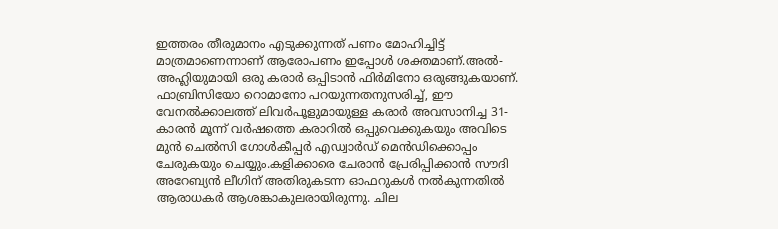ഇത്തരം തീരുമാനം എടുക്കുന്നത് പണം മോഹിച്ചിട്ട് മാത്രമാണെന്നാണ് ആരോപണം ഇപ്പോൾ ശക്തമാണ്.അൽ-അഹ്ലിയുമായി ഒരു കരാർ ഒപ്പിടാൻ ഫിർമിനോ ഒരുങ്ങുകയാണ്.
ഫാബ്രിസിയോ റൊമാനോ പറയുന്നതനുസരിച്ച്, ഈ വേനൽക്കാലത്ത് ലിവർപൂളുമായുള്ള കരാർ അവസാനിച്ച 31-കാരൻ മൂന്ന് വർഷത്തെ കരാറിൽ ഒപ്പുവെക്കുകയും അവിടെ മുൻ ചെൽസി ഗോൾകീപ്പർ എഡ്വാർഡ് മെൻഡിക്കൊപ്പം ചേരുകയും ചെയ്യും.കളിക്കാരെ ചേരാൻ പ്രേരിപ്പിക്കാൻ സൗദി അറേബ്യൻ ലീഗിന് അതിരുകടന്ന ഓഫറുകൾ നൽകുന്നതിൽ ആരാധകർ ആശങ്കാകുലരായിരുന്നു. ചില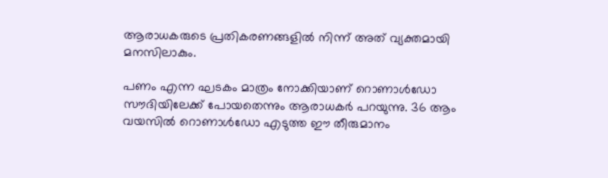ആരാധകരുടെ പ്രതികരണങ്ങളിൽ നിന്ന് അത് വ്യക്തമായി മനസിലാകും.

പണം എന്ന ഘടകം മാത്രം നോക്കിയാണ് റൊണാൾഡോ സൗദിയിലേക്ക് പോയതെന്നും ആരാധകർ പറയുന്നു. 36 ആം വയസിൽ റൊണാൾഡോ എടുത്ത ഈ തീരുമാനം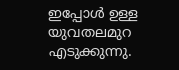ഇപ്പോൾ ഉള്ള യുവതലമുറ എടുക്കുന്നു.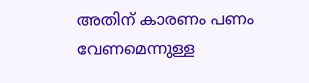അതിന് കാരണം പണം വേണമെന്നുള്ള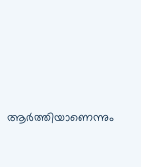ആർത്തിയാണെന്നും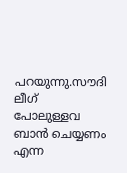പറയുന്നു.സൗദി ലീഗ് പോലുള്ളവ ബാൻ ചെയ്യണം എന്ന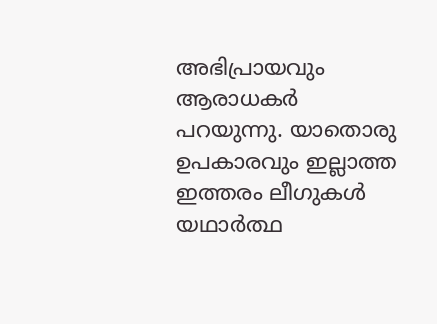അഭിപ്രായവും ആരാധകർ പറയുന്നു. യാതൊരു ഉപകാരവും ഇല്ലാത്ത ഇത്തരം ലീഗുകൾ യഥാർത്ഥ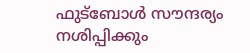ഫുട്ബോൾ സൗന്ദര്യം നശിപ്പിക്കും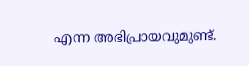എന്ന അഭിപ്രായവുമുണ്ട്.